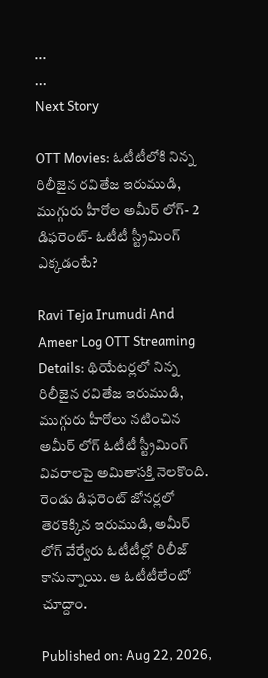...
...
Next Story

OTT Movies: ఓటీటీలోకి నిన్న రిలీజైన రవితేజ ఇరుముడి, ముగ్గురు హీరోల అమీర్ లోగ్- 2 డిఫరెంట్- ఓటీటీ స్ట్రీమింగ్ ఎక్కడంటే?

Ravi Teja Irumudi And Ameer Log OTT Streaming Details: థియేటర్లలో నిన్న రిలీజైన రవితేజ ఇరుముడి, ముగ్గురు హీరోలు నటించిన అమీర్ లోగ్ ఓటీటీ స్ట్రీమింగ్ వివరాలపై అమితాసక్తి నెలకొంది. రెండు డిఫరెంట్ జోనర్లలో తెరకెక్కిన ఇరుముడి, అమీర్ లోగ్ వేర్వేరు ఓటీటీల్లో రిలీజ్ కానున్నాయి. ఆ ఓటీటీలేంటో చూద్దాం.

Published on: Aug 22, 2026,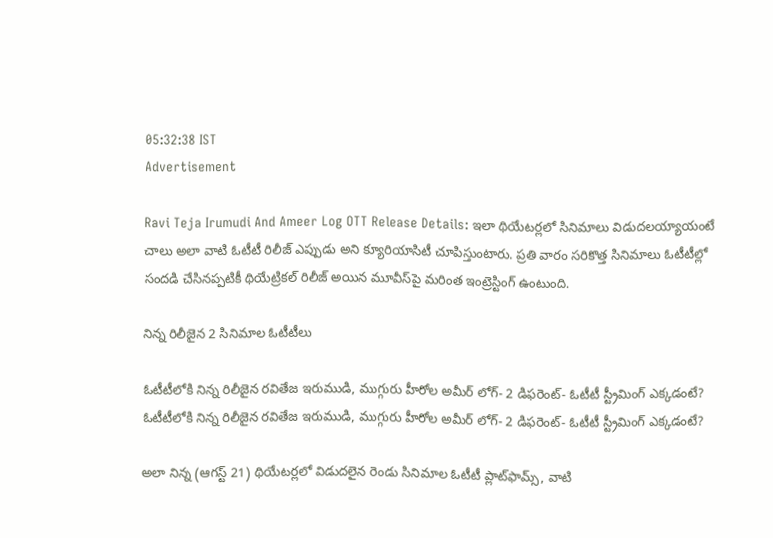05:32:38 IST
Advertisement

Ravi Teja Irumudi And Ameer Log OTT Release Details: ఇలా థియేటర్లలో సినిమాలు విడుదలయ్యాయంటే చాలు అలా వాటి ఓటీటీ రిలీజ్ ఎప్పుడు అని క్యూరియాసిటీ చూపిస్తుంటారు. ప్రతి వారం సరికొత్త సినిమాలు ఓటీటీల్లో సందడి చేసినప్పటికీ థియేట్రికల్ రిలీజ్ అయిన మూవీస్‌పై మరింత ఇంట్రెస్టింగ్ ఉంటుంది.

నిన్న రిలీజైన 2 సినిమాల ఓటీటీలు

ఓటీటీలోకి నిన్న రిలీజైన రవితేజ ఇరుముడి, ముగ్గురు హీరోల అమీర్ లోగ్- 2 డిఫరెంట్- ఓటీటీ స్ట్రీమింగ్ ఎక్కడంటే?
ఓటీటీలోకి నిన్న రిలీజైన రవితేజ ఇరుముడి, ముగ్గురు హీరోల అమీర్ లోగ్- 2 డిఫరెంట్- ఓటీటీ స్ట్రీమింగ్ ఎక్కడంటే?

అలా నిన్న (ఆగస్ట్ 21) థియేటర్లలో విడుదలైన రెండు సినిమాల ఓటీటీ ప్లాట్‌ఫామ్స్, వాటి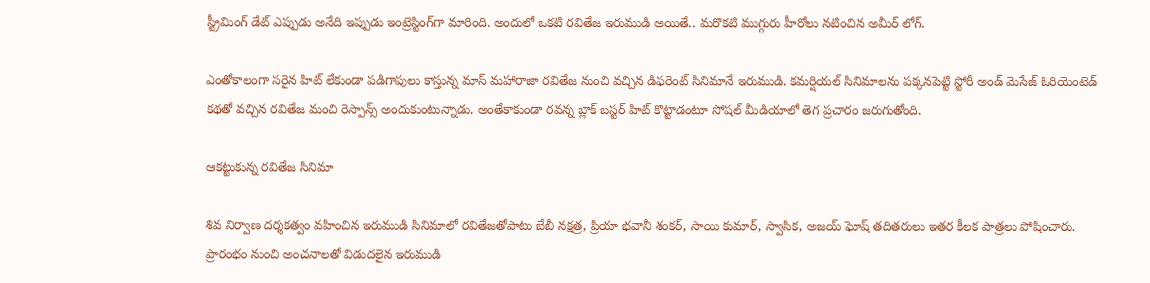స్ట్రీమింగ్ డేట్ ఎప్పుడు అనేది ఇప్పుడు ఇంట్రెస్టింగ్‌గా మారింది. అందులో ఒకటి రవితేజ ఇరుముడి అయితే.. మరొకటి ముగ్గురు హీరోలు నటించిన అమీర్ లోగ్.

ఎంతోకాలంగా సరైన హిట్ లేకుండా పడిగాపులు కాస్తున్న మాస్ మహారాజా రవితేజ నుంచి వచ్చిన డిఫరెంట్ సినిమానే ఇరుముడి. కమర్షియల్ సినిమాలను పక్కనపెట్టి స్టోరీ అండ్ మెసేజ్ ఓరియెంటెడ్ కథతో వచ్చిన రవితేజ మంచి రెస్పాన్స్ అందుకుంటున్నాడు. అంతేకాకుండా రవన్న బ్లాక్ బస్టర్ హిట్ కొట్టాడంటూ సోషల్ మీడియాలో తెగ ప్రచారం జరుగుతోంది.

ఆకట్టుకున్న రవితేజ సినిమా

శివ నిర్వాణ దర్శకత్వం వహించిన ఇరుముడి సినిమాలో రవితేజతోపాటు బేబీ నక్షత్ర, ప్రియా భవానీ శంకర్, సాయి కుమార్, స్వాసిక, అజయ్ ఘోష్ తదితరులు ఇతర కీలక పాత్రలు పోషించారు. ప్రారంభం నుంచి అంచనాలతో విడుదలైన ఇరుముడి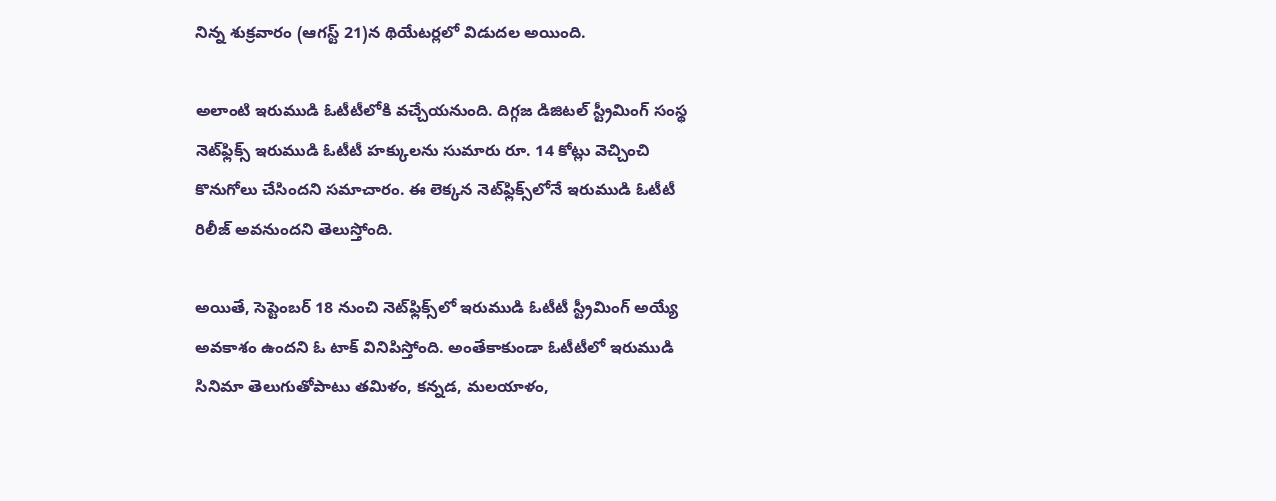నిన్న శుక్రవారం (ఆగస్ట్ 21)న థియేటర్లలో విడుదల అయింది.

అలాంటి ఇరుముడి ఓటీటీలోకి వచ్చేయనుంది. దిగ్గజ డిజిటల్ స్ట్రీమింగ్ సంస్థ నెట్‌ఫ్లిక్స్ ఇరుముడి ఓటీటీ హక్కులను సుమారు రూ. 14 కోట్లు వెచ్చించి కొనుగోలు చేసిందని సమాచారం. ఈ లెక్కన నెట్‌ఫ్లిక్స్‌లోనే ఇరుముడి ఓటీటీ రిలీజ్ అవనుందని తెలుస్తోంది.

అయితే, సెప్టెంబర్ 18 నుంచి నెట్‌ఫ్లిక్స్‌లో ఇరుముడి ఓటీటీ స్ట్రీమింగ్ అయ్యే అవకాశం ఉందని ఓ టాక్ వినిపిస్తోంది. అంతేకాకుండా ఓటీటీలో ఇరుముడి సినిమా తెలుగుతోపాటు తమిళం, కన్నడ, మలయాళం,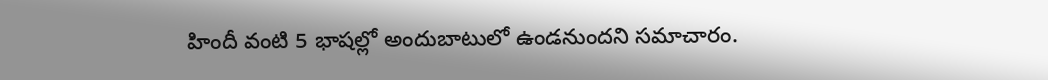హిందీ వంటి 5 భాషల్లో అందుబాటులో ఉండనుందని సమాచారం.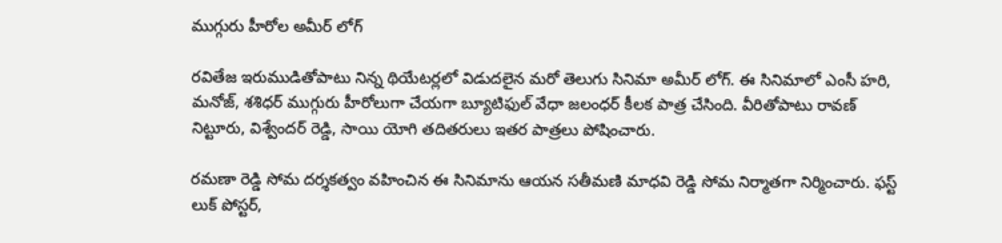ముగ్గురు హీరోల అమీర్ లోగ్

రవితేజ ఇరుముడితోపాటు నిన్న థియేటర్లలో విడుదలైన మరో తెలుగు సినిమా అమీర్ లోగ్. ఈ సినిమాలో ఎంసీ హరి, మనోజ్, శశిధర్ ముగ్గురు హీరోలుగా చేయగా బ్యూటిఫుల్ వేధా జలంధర్ కీలక పాత్ర చేసింది. వీరితోపాటు రావణ్ నిట్టూరు, విశ్వేందర్ రెడ్డి, సాయి యోగి తదితరులు ఇతర పాత్రలు పోషించారు.

రమణా రెడ్డి సోమ దర్శకత్వం వహించిన ఈ సినిమాను ఆయన సతీమణి మాధవి రెడ్డి సోమ నిర్మాతగా నిర్మించారు. ఫస్ట్ లుక్ పోస్టర్,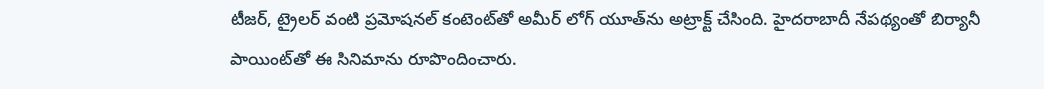టీజర్, ట్రైలర్ వంటి ప్రమోషనల్ కంటెంట్‌తో అమీర్ లోగ్ యూత్‌ను అట్రాక్ట్ చేసింది. హైదరాబాదీ నేపథ్యంతో బిర్యానీ పాయింట్‌తో ఈ సినిమాను రూపొందించారు.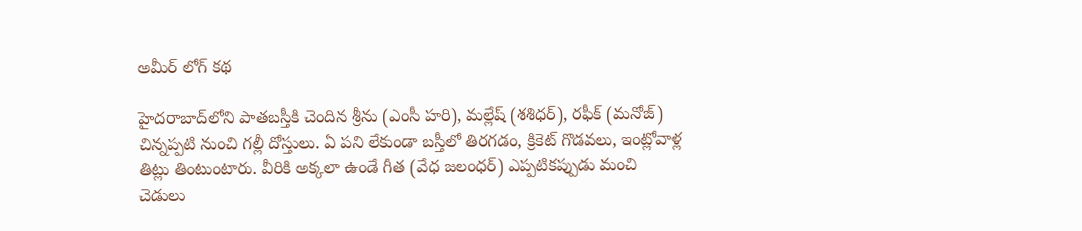అమీర్ లోగ్ కథ

హైదరాబాద్‌లోని పాతబస్తీకి చెందిన శ్రీను (ఎంసీ హరి), మల్లేష్ (శశిధర్), రఫీక్ (మనోజ్) చిన్నప్పటి నుంచి గల్లీ దోస్తులు. ఏ పని లేకుండా బస్తీలో తిరగడం, క్రికెట్ గొడవలు, ఇంట్లోవాళ్ల తిట్లు తింటుంటారు. వీరికి అక్కలా ఉండే గీత (వేధ జలంధర్) ఎప్పటికప్పుడు మంచి చెడులు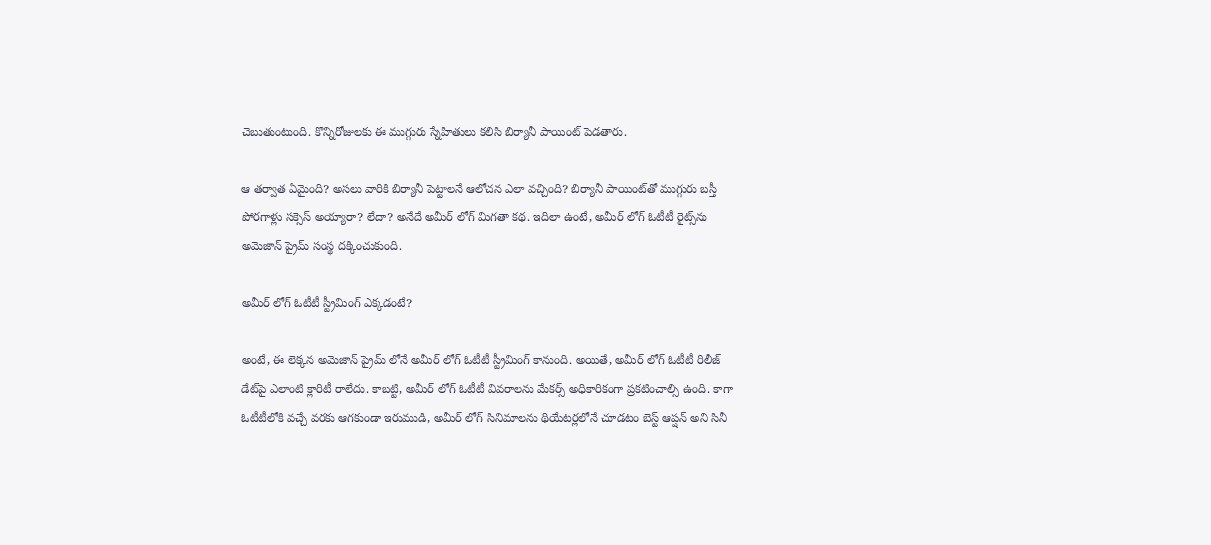చెబుతుంటుంది. కొన్నిరోజులకు ఈ ముగ్గురు స్నేహితులు కలిసి బిర్యానీ పాయింట్ పెడతారు.

ఆ తర్వాత ఏమైంది? అసలు వారికి బిర్యానీ పెట్టాలనే ఆలోచన ఎలా వచ్చింది? బిర్యానీ పాయింట్‌తో ముగ్గురు బస్తీ పోరగాళ్లు సక్సెస్ అయ్యారా? లేదా? అనేదే అమీర్ లోగ్ మిగతా కథ. ఇదిలా ఉంటే, అమీర్ లోగ్ ఓటీటీ రైట్స్‌ను అమెజాన్ ప్రైమ్ సంస్థ దక్కించుకుంది.

అమీర్ లోగ్ ఓటీటీ స్ట్రీమింగ్ ఎక్కడంటే?

అంటే, ఈ లెక్కన అమెజాన్ ప్రైమ్ లోనే అమీర్ లోగ్ ఓటీటీ స్ట్రీమింగ్ కానుంది. అయితే, అమీర్ లోగ్ ఓటీటీ రిలీజ్ డేట్‌పై ఎలాంటి క్లారిటీ రాలేదు. కాబట్టి, అమీర్ లోగ్ ఓటీటీ వివరాలను మేకర్స్ అధికారికంగా ప్రకటించాల్సి ఉంది. కాగా ఓటీటీలోకి వచ్చే వరకు ఆగకుండా ఇరుముడి, అమీర్ లోగ్ సినిమాలను థియేటర్లలోనే చూడటం బెస్ట్ ఆప్షన్ అని సినీ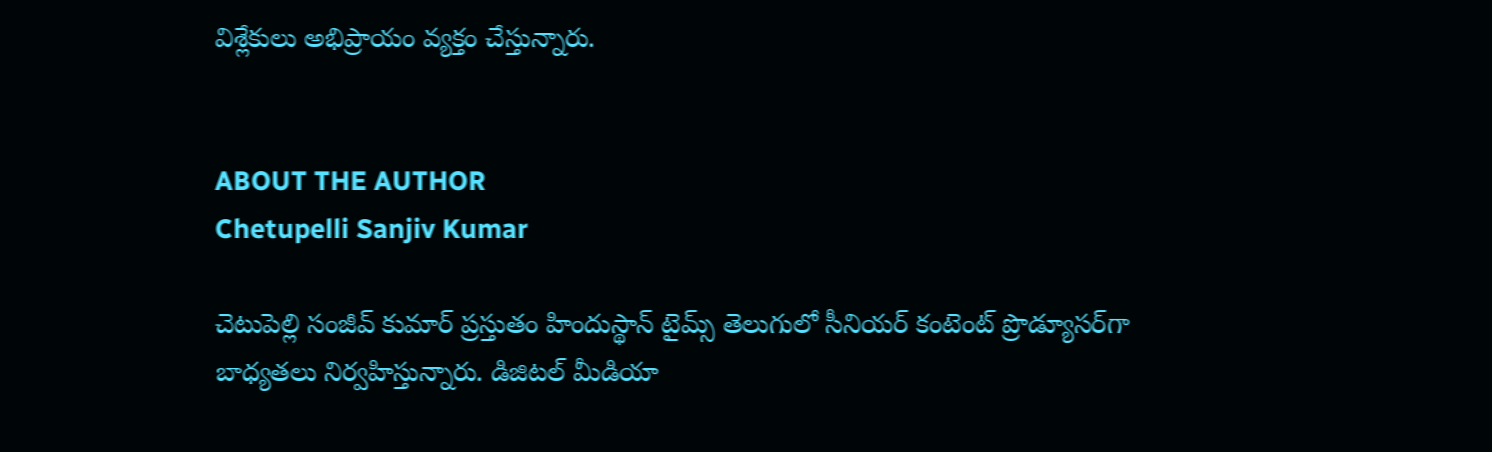విశ్లేకులు అభిప్రాయం వ్యక్తం చేస్తున్నారు.


ABOUT THE AUTHOR
Chetupelli Sanjiv Kumar

చెటుపెల్లి సంజీవ్ కుమార్ ప్రస్తుతం హిందుస్థాన్ టైమ్స్ తెలుగులో సీనియర్ కంటెంట్ ప్రొడ్యూసర్‌గా బాధ్యతలు నిర్వహిస్తున్నారు. డిజిటల్ మీడియా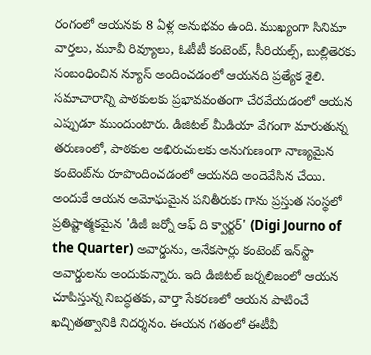రంగంలో ఆయనకు 8 ఏళ్ల అనుభవం ఉంది. ముఖ్యంగా సినిమా వార్తలు, మూవీ రివ్యూలు, ఓటీటీ కంటెంట్, సీరియల్స్, బుల్లితెరకు సంబంధించిన న్యూస్ అందించడంలో ఆయనది ప్రత్యేక శైలి. సమాచారాన్ని పాఠకులకు ప్రభావవంతంగా చేరవేయడంలో ఆయన ఎప్పుడూ ముందుంటారు. డిజిటల్ మీడియా వేగంగా మారుతున్న తరుణంలో, పాఠకుల అభిరుచులకు అనుగుణంగా నాణ్యమైన కంటెంట్‌ను రూపొందించడంలో ఆయనది అందెవేసిన చేయి. అందుకే ఆయన అమోఘమైన పనితీరుకు గాను ప్రస్తుత సంస్థలో ప్రతిష్టాత్మకమైన 'డిజీ జర్నో ఆఫ్ ది క్వార్టర్' (Digi Journo of the Quarter) అవార్డును, అనేకసార్లు కంటెంట్ ఇన్‌స్టా అవార్డులను అందుకున్నారు. ఇది డిజిటల్ జర్నలిజంలో ఆయన చూపిస్తున్న నిబద్ధతకు, వార్తా సేకరణలో ఆయన పాటించే ఖచ్చితత్వానికి నిదర్శనం. ఈయన గతంలో ఈటీవీ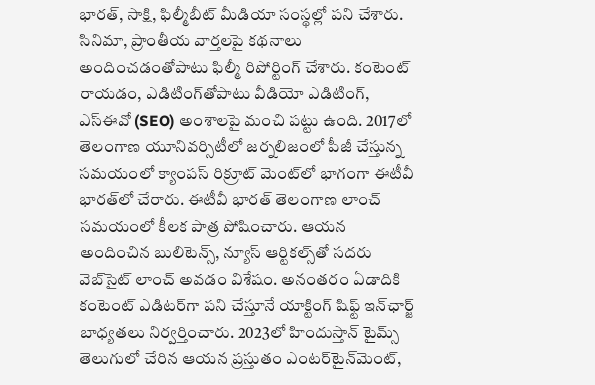భారత్, సాక్షి, ఫిల్మీబీట్ మీడియా సంస్థల్లో పని చేశారు. సినిమా, ప్రాంతీయ వార్తలపై కథనాలు అందించడంతోపాటు ఫిల్మీ రిపోర్టింగ్ చేశారు. కంటెంట్ రాయడం, ఎడిటింగ్‌తోపాటు వీడియో ఎడిటింగ్, ఎస్‌ఈవో (SEO) అంశాలపై మంచి పట్టు ఉంది. 2017లో తెలంగాణ యూనివర్సిటీలో జర్నలిజంలో పీజీ చేస్తున్న సమయంలో క్యాంపస్ రిక్రూట్ మెంట్‌లో భాగంగా ఈటీవీ భారత్‌లో చేరారు. ఈటీవీ భారత్ తెలంగాణ లాంచ్ సమయంలో కీలక పాత్ర పోషించారు. ఆయన అందించిన బులిటెన్స్, న్యూస్ ఆర్టికల్స్‌తో సదరు వెబ్‌సైట్ లాంచ్ అవడం విశేషం. అనంతరం ఏడాదికి కంటెంట్ ఎడిటర్‌గా పని చేస్తూనే యాక్టింగ్ షిఫ్ట్ ఇన్‌ఛార్జ్ బాధ్యతలు నిర్వర్తించారు. 2023లో హిందుస్తాన్ టైమ్స్ తెలుగులో చేరిన ఆయన ప్రస్తుతం ఎంటర్‌టైన్‌మెంట్,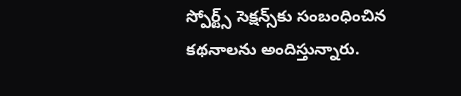స్పోర్ట్స్ సెక్షన్స్‌కు సంబంధించిన కథనాలను అందిస్తున్నారు.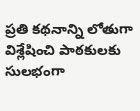ప్రతి కథనాన్ని లోతుగా విశ్లేషించి పాఠకులకు సులభంగా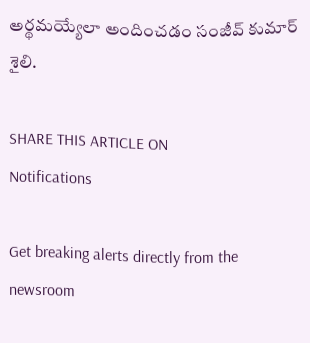అర్థమయ్యేలా అందించడం సంజీవ్ కుమార్ శైలి.

SHARE THIS ARTICLE ON
Notifications

Get breaking alerts directly from the newsroom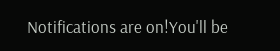Notifications are on!You'll be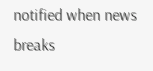notified when news breaks